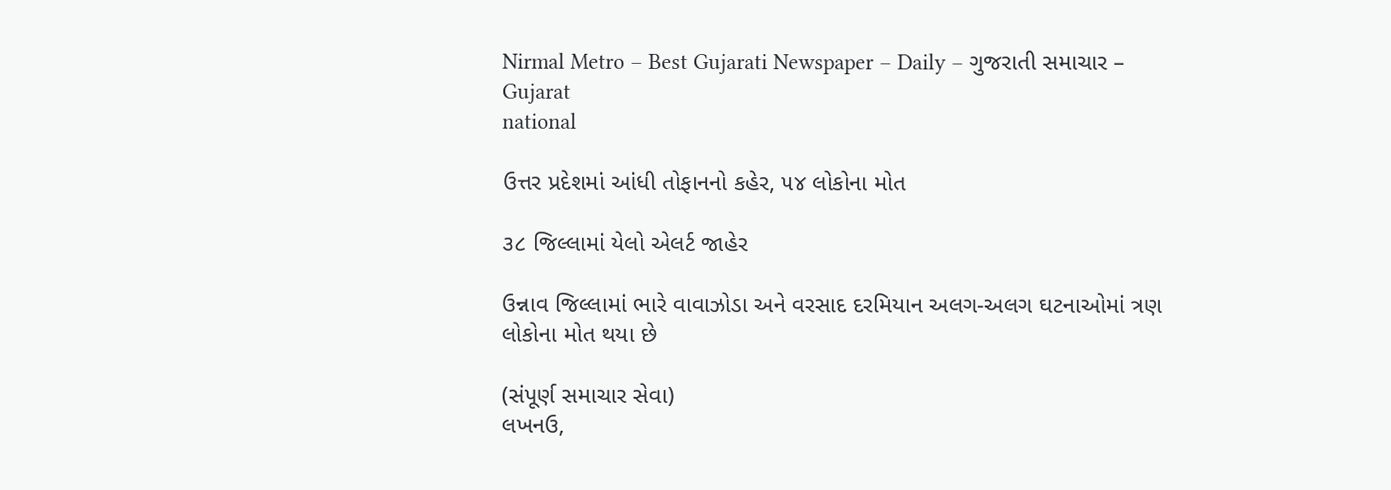Nirmal Metro – Best Gujarati Newspaper – Daily – ગુજરાતી સમાચાર – Gujarat
national

ઉત્તર પ્રદેશમાં આંધી તોફાનનો કહેર, ૫૪ લોકોના મોત

૩૮ જિલ્લામાં યેલો એલર્ટ જાહેર

ઉન્નાવ જિલ્લામાં ભારે વાવાઝોડા અને વરસાદ દરમિયાન અલગ-અલગ ઘટનાઓમાં ત્રણ લોકોના મોત થયા છે

(સંપૂર્ણ સમાચાર સેવા)
લખનઉ,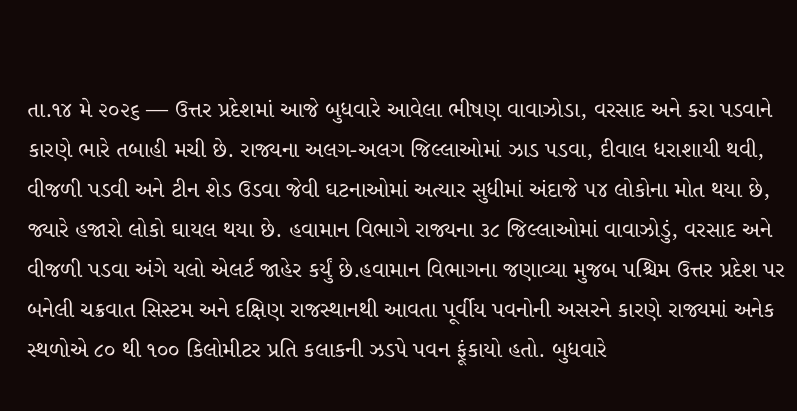તા.૧૪ મે ૨૦૨૬ — ઉત્તર પ્રદેશમાં આજે બુધવારે આવેલા ભીષણ વાવાઝોડા, વરસાદ અને કરા પડવાને કારણે ભારે તબાહી મચી છે. રાજ્યના અલગ-અલગ જિલ્લાઓમાં ઝાડ પડવા, દીવાલ ધરાશાયી થવી, વીજળી પડવી અને ટીન શેડ ઉડવા જેવી ઘટનાઓમાં અત્યાર સુધીમાં અંદાજે ૫૪ લોકોના મોત થયા છે, જ્યારે હજારો લોકો ઘાયલ થયા છે. હવામાન વિભાગે રાજ્યના ૩૮ જિલ્લાઓમાં વાવાઝોડું, વરસાદ અને વીજળી પડવા અંગે યલો એલર્ટ જાહેર કર્યું છે.હવામાન વિભાગના જણાવ્યા મુજબ પશ્ચિમ ઉત્તર પ્રદેશ પર બનેલી ચક્રવાત સિસ્ટમ અને દક્ષિણ રાજસ્થાનથી આવતા પૂર્વીય પવનોની અસરને કારણે રાજ્યમાં અનેક સ્થળોએ ૮૦ થી ૧૦૦ કિલોમીટર પ્રતિ કલાકની ઝડપે પવન ફૂંકાયો હતો. બુધવારે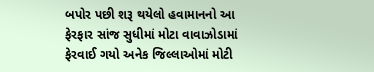બપોર પછી શરૂ થયેલો હવામાનનો આ ફેરફાર સાંજ સુધીમાં મોટા વાવાઝોડામાં ફેરવાઈ ગયો અનેક જિલ્લાઓમાં મોટી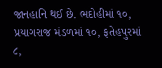જાનહાનિ થઈ છે. ભદોહીમાં ૧૦, પ્રયાગરાજ મંડળમાં ૧૦, ફતેહપુરમાં ૮,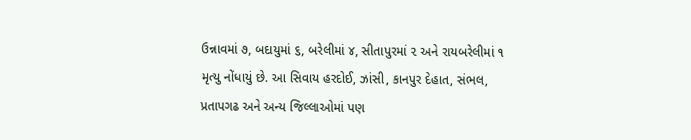ઉન્નાવમાં ૭, બદાયુમાં ૬, બરેલીમાં ૪, સીતાપુરમાં ૨ અને રાયબરેલીમાં ૧ મૃત્યુ નોંધાયું છે. આ સિવાય હરદોઈ, ઝાંસી, કાનપુર દેહાત, સંભલ, પ્રતાપગઢ અને અન્ય જિલ્લાઓમાં પણ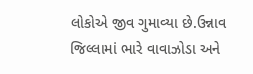લોકોએ જીવ ગુમાવ્યા છે.ઉન્નાવ જિલ્લામાં ભારે વાવાઝોડા અને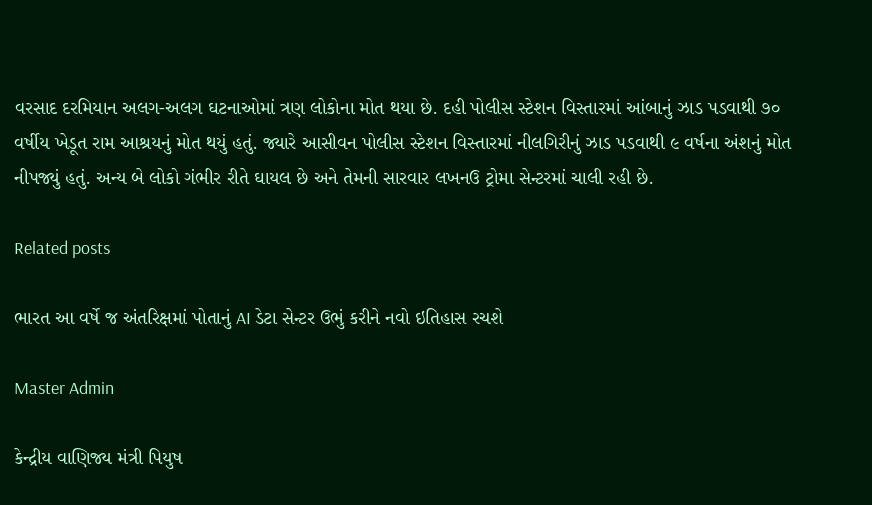વરસાદ દરમિયાન અલગ-અલગ ઘટનાઓમાં ત્રણ લોકોના મોત થયા છે. દહી પોલીસ સ્ટેશન વિસ્તારમાં આંબાનું ઝાડ પડવાથી ૭૦ વર્ષીય ખેડૂત રામ આશ્રયનું મોત થયું હતું. જ્યારે આસીવન પોલીસ સ્ટેશન વિસ્તારમાં નીલગિરીનું ઝાડ પડવાથી ૯ વર્ષના અંશનું મોત નીપજ્યું હતું. અન્ય બે લોકો ગંભીર રીતે ઘાયલ છે અને તેમની સારવાર લખનઉ ટ્રોમા સેન્ટરમાં ચાલી રહી છે.

Related posts

ભારત આ વર્ષે જ અંતરિક્ષમાં પોતાનું AI ડેટા સેન્ટર ઉભું કરીને નવો ઇતિહાસ રચશે

Master Admin

કેન્દ્રીય વાણિજ્ય મંત્રી પિયુષ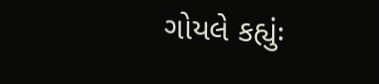ગોયલે કહ્યુંઃ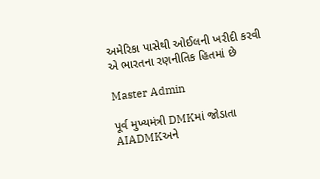અમેરિકા પાસેથી ઓઈલની ખરીદી કરવી એ ભારતના રણનીતિક હિતમાં છે

Master Admin

પૂર્વ મુખ્યમંત્રી DMKમાં જોડાતા AIADMKઅને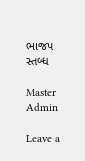ભાજપ સ્તબ્ધ

Master Admin

Leave a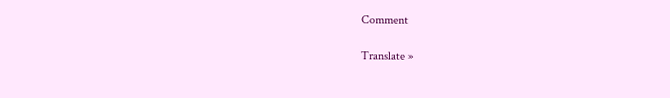Comment

Translate »